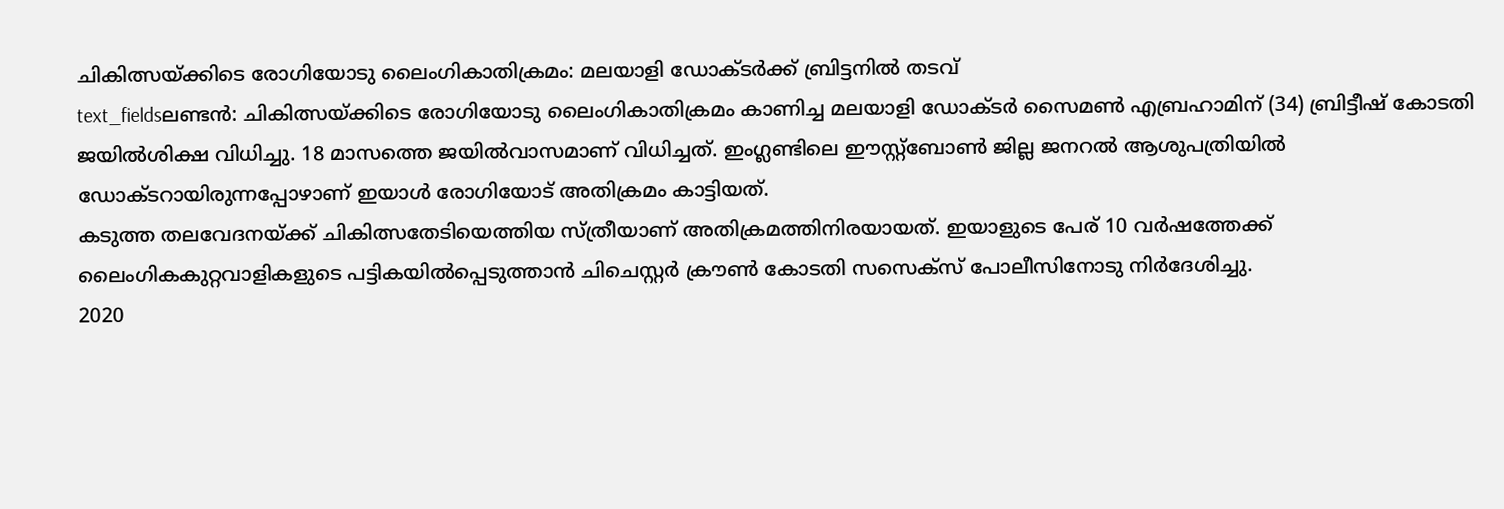ചികിത്സയ്ക്കിടെ രോഗിയോടു ലൈംഗികാതിക്രമം: മലയാളി ഡോക്ടർക്ക് ബ്രിട്ടനിൽ തടവ്
text_fieldsലണ്ടൻ: ചികിത്സയ്ക്കിടെ രോഗിയോടു ലൈംഗികാതിക്രമം കാണിച്ച മലയാളി ഡോക്ടർ സൈമൺ എബ്രഹാമിന് (34) ബ്രിട്ടീഷ് കോടതി ജയിൽശിക്ഷ വിധിച്ചു. 18 മാസത്തെ ജയിൽവാസമാണ് വിധിച്ചത്. ഇംഗ്ലണ്ടിലെ ഈസ്റ്റ്ബോൺ ജില്ല ജനറൽ ആശുപത്രിയിൽ ഡോക്ടറായിരുന്നപ്പോഴാണ് ഇയാൾ രോഗിയോട് അതിക്രമം കാട്ടിയത്.
കടുത്ത തലവേദനയ്ക്ക് ചികിത്സതേടിയെത്തിയ സ്ത്രീയാണ് അതിക്രമത്തിനിരയായത്. ഇയാളുടെ പേര് 10 വർഷത്തേക്ക് ലൈംഗികകുറ്റവാളികളുടെ പട്ടികയിൽപ്പെടുത്താൻ ചിചെസ്റ്റർ ക്രൗൺ കോടതി സസെക്സ് പോലീസിനോടു നിർദേശിച്ചു.
2020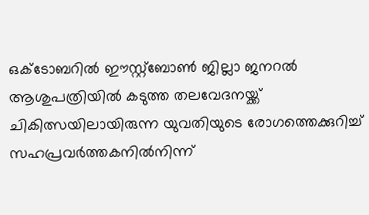ഒക്ടോബറിൽ ഈസ്റ്റ്ബോൺ ജില്ലാ ജനറൽ ആശുപത്രിയിൽ കടുത്ത തലവേദനയ്ക്ക് ചികിത്സയിലായിരുന്ന യുവതിയുടെ രോഗത്തെക്കുറിച്ച് സഹപ്രവർത്തകനിൽനിന്ന്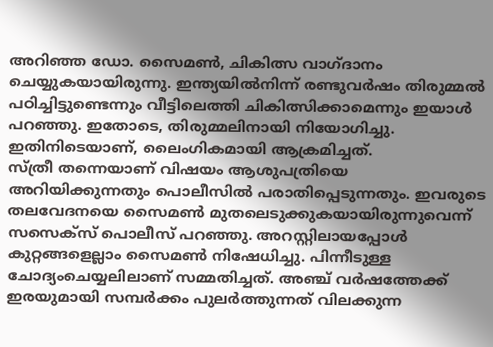അറിഞ്ഞ ഡോ. സൈമൺ, ചികിത്സ വാഗ്ദാനം ചെയ്യുകയായിരുന്നു. ഇന്ത്യയിൽനിന്ന് രണ്ടുവർഷം തിരുമ്മൽ പഠിച്ചിട്ടുണ്ടെന്നും വീട്ടിലെത്തി ചികിത്സിക്കാമെന്നും ഇയാൾ പറഞ്ഞു. ഇതോടെ, തിരുമ്മലിനായി നിയോഗിച്ചു. ഇതിനിടെയാണ്, ലൈംഗികമായി ആക്രമിച്ചത്.
സ്ത്രീ തന്നെയാണ് വിഷയം ആശുപത്രിയെ അറിയിക്കുന്നതും പൊലീസിൽ പരാതിപ്പെടുന്നതും. ഇവരുടെ തലവേദനയെ സൈമൺ മുതലെടുക്കുകയായിരുന്നുവെന്ന് സസെക്സ് പൊലീസ് പറഞ്ഞു. അറസ്റ്റിലായപ്പോൾ കുറ്റങ്ങളെല്ലാം സൈമൺ നിഷേധിച്ചു. പിന്നീടുള്ള ചോദ്യംചെയ്യലിലാണ് സമ്മതിച്ചത്. അഞ്ച് വർഷത്തേക്ക് ഇരയുമായി സമ്പർക്കം പുലർത്തുന്നത് വിലക്കുന്ന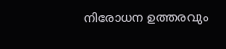നിരോധന ഉത്തരവും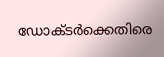ഡോക്ടർക്കെതിരെ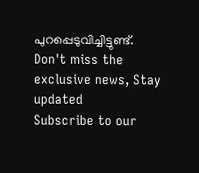പുറപ്പെടുവിച്ചിട്ടുണ്ട്.
Don't miss the exclusive news, Stay updated
Subscribe to our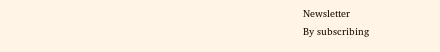Newsletter
By subscribing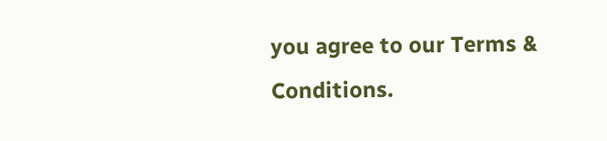you agree to our Terms & Conditions.